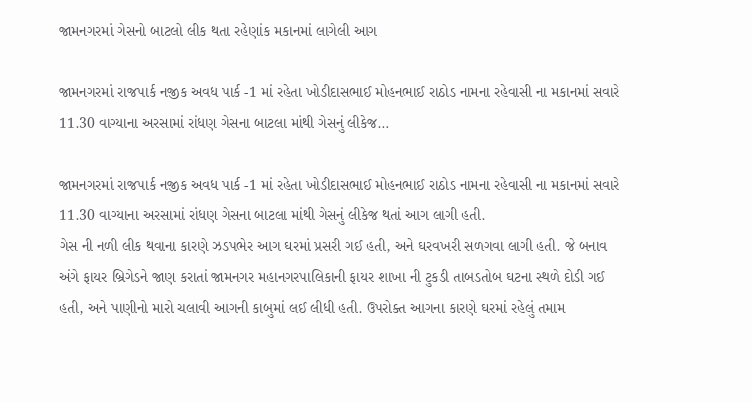જામનગરમાં ગેસનો બાટલો લીક થતા રહેણાંક મકાનમાં લાગેલી આગ

જામનગરમાં રાજપાર્ક નજીક અવધ પાર્ક -1 માં રહેતા ખોડીદાસભાઈ મોહનભાઈ રાઠોડ નામના રહેવાસી ના મકાનમાં સવારે 11.30 વાગ્યાના અરસામાં રાંધણ ગેસના બાટલા માંથી ગેસનું લીકેજ…

જામનગરમાં રાજપાર્ક નજીક અવધ પાર્ક -1 માં રહેતા ખોડીદાસભાઈ મોહનભાઈ રાઠોડ નામના રહેવાસી ના મકાનમાં સવારે 11.30 વાગ્યાના અરસામાં રાંધણ ગેસના બાટલા માંથી ગેસનું લીકેજ થતાં આગ લાગી હતી.
ગેસ ની નળી લીક થવાના કારણે ઝડપભેર આગ ઘરમાં પ્રસરી ગઈ હતી, અને ઘરવખરી સળગવા લાગી હતી. જે બનાવ અંગે ફાયર બ્રિગેડને જાણ કરાતાં જામનગર મહાનગરપાલિકાની ફાયર શાખા ની ટુકડી તાબડતોબ ઘટના સ્થળે દોડી ગઈ હતી, અને પાણીનો મારો ચલાવી આગની કાબુમાં લઈ લીધી હતી. ઉપરોક્ત આગના કારણે ઘરમાં રહેલું તમામ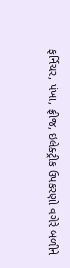ફર્નિચર, પંખા, ફ્રીજ, ઇલેક્ટ્રીક ઉપકરણો વગેરે બળીને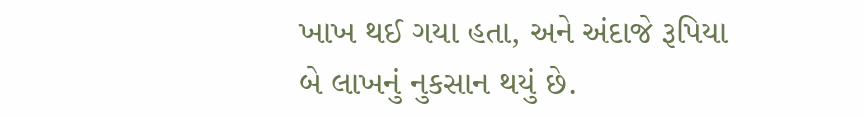ખાખ થઈ ગયા હતા, અને અંદાજે રૂપિયા બે લાખનું નુકસાન થયું છે.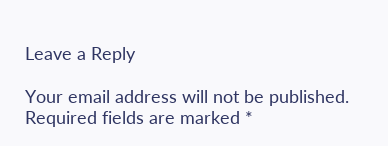Leave a Reply

Your email address will not be published. Required fields are marked *